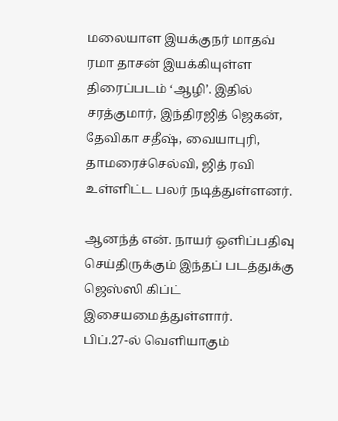மலையாள இயக்குநர் மாதவ் ரமா தாசன் இயக்கியுள்ள திரைப்படம் ‘ஆழி’. இதில் சரத்குமார், இந்திரஜித் ஜெகன், தேவிகா சதீஷ், வையாபுரி, தாமரைச்செல்வி, ஜித் ரவி உள்ளிட்ட பலர் நடித்துள்ளனர்.

ஆனந்த் என். நாயர் ஒளிப்பதிவு செய்திருக்கும் இந்தப் படத்துக்கு ஜெஸ்ஸி கிப்ட் இசையமைத்துள்ளார்.
பிப்.27-ல் வெளியாகும்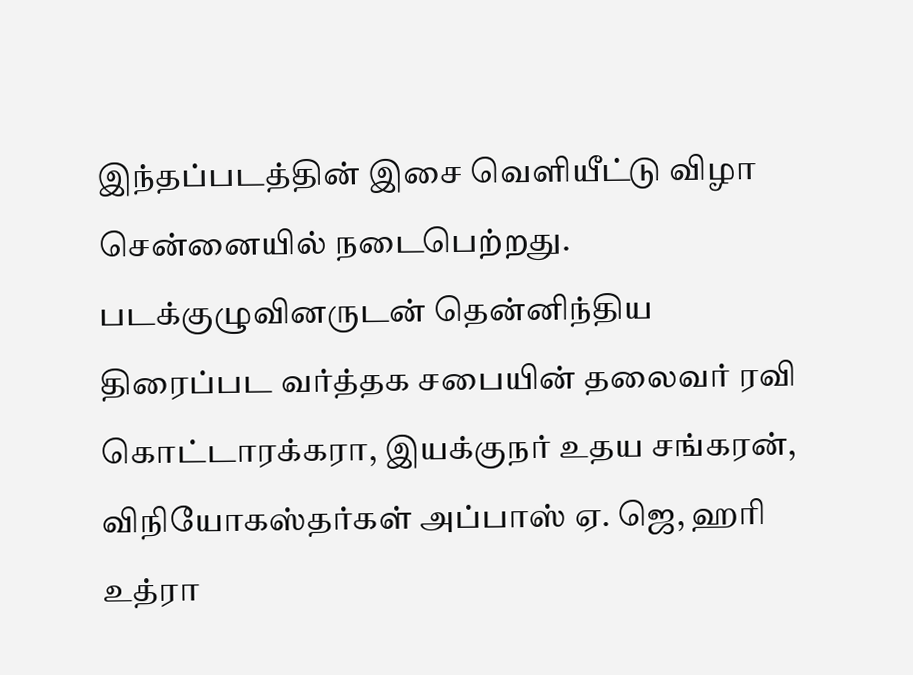இந்தப்படத்தின் இசை வெளியீட்டு விழா சென்னையில் நடைபெற்றது.
படக்குழுவினருடன் தென்னிந்திய திரைப்பட வர்த்தக சபையின் தலைவர் ரவி கொட்டாரக்கரா, இயக்குநர் உதய சங்கரன், விநியோகஸ்தர்கள் அப்பாஸ் ஏ. ஜெ, ஹரி உத்ரா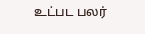உட்பட பலர்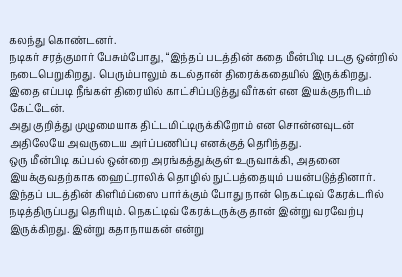கலந்து கொண்டனர்.
நடிகர் சரத்குமார் பேசும்போது, “இந்தப் படத்தின் கதை மீன்பிடி படகு ஒன்றில் நடைபெறுகிறது. பெரும்பாலும் கடல்தான் திரைக்கதையில் இருக்கிறது. இதை எப்படி நீங்கள் திரையில் காட்சிப்படுத்து வீர்கள் என இயக்குநரிடம் கேட்டேன்.
அது குறித்து முழுமையாக திட்டமிட்டிருக்கிறோம் என சொன்னவுடன் அதிலேயே அவருடைய அர்ப்பணிப்பு எனக்குத் தெரிந்தது.
ஒரு மீன்பிடி கப்பல் ஒன்றை அரங்கத்துக்குள் உருவாக்கி, அதனை இயக்குவதற்காக ஹைட்ராலிக் தொழில் நுட்பத்தையும் பயன்படுத்தினார்.
இந்தப் படத்தின் கிளிம்ப்ஸை பார்க்கும் போது நான் நெகட்டிவ் கேரக்டரில் நடித்திருப்பது தெரியும். நெகட்டிவ் கேரக்டருக்கு தான் இன்று வரவேற்பு இருக்கிறது. இன்று கதாநாயகன் என்று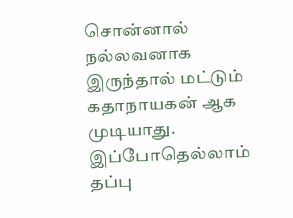சொன்னால் நல்லவனாக இருந்தால் மட்டும் கதாநாயகன் ஆக முடியாது.
இப்போதெல்லாம் தப்பு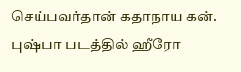செய்பவர்தான் கதாநாய கன். புஷ்பா படத்தில் ஹீரோ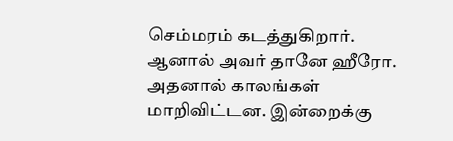செம்மரம் கடத்துகிறார்.
ஆனால் அவர் தானே ஹீரோ. அதனால் காலங்கள் மாறிவிட்டன. இன்றைக்கு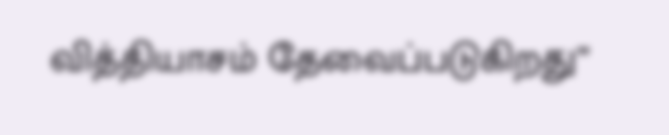வித்தியாசம் தேவைப்படுகிறது”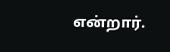என்றார்.